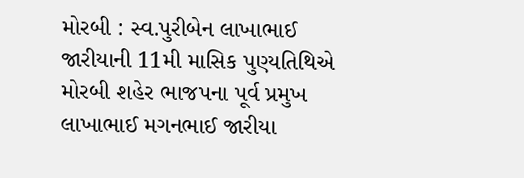મોરબી : સ્વ.પુરીબેન લાખાભાઈ જારીયાની 11મી માસિક પુણ્યતિથિએ મોરબી શહેર ભાજપના પૂર્વ પ્રમુખ લાખાભાઈ મગનભાઈ જારીયા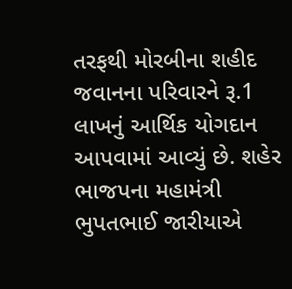તરફથી મોરબીના શહીદ જવાનના પરિવારને રૂ.1 લાખનું આર્થિક યોગદાન આપવામાં આવ્યું છે. શહેર ભાજપના મહામંત્રી ભુપતભાઈ જારીયાએ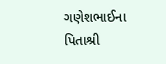ગણેશભાઈના પિતાશ્રી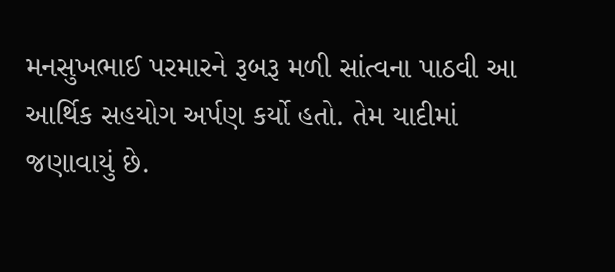મનસુખભાઈ પરમારને રૂબરૂ મળી સાંત્વના પાઠવી આ આર્થિક સહયોગ અર્પણ કર્યો હતો. તેમ યાદીમાં જણાવાયું છે.